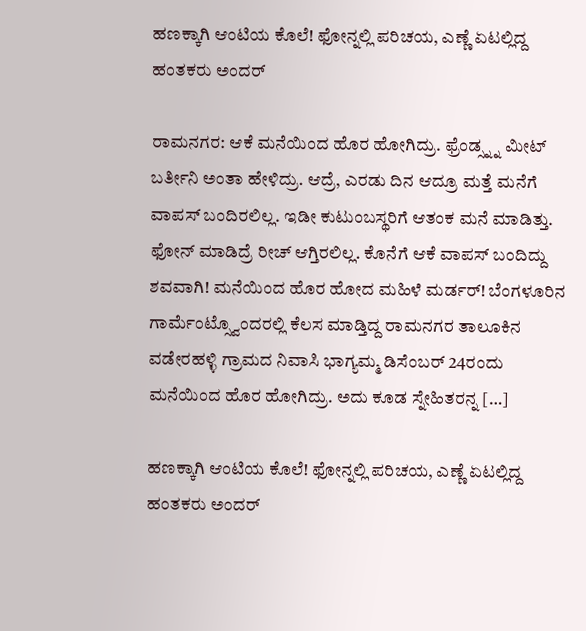ಹಣಕ್ಕಾಗಿ ಆಂಟಿಯ ಕೊಲೆ! ಫೋನ್ನಲ್ಲಿ ಪರಿಚಯ, ಎಣ್ಣೆ ಏಟಲ್ಲಿದ್ದ ಹಂತಕರು ಅಂದರ್

ರಾಮನಗರ: ಆಕೆ ಮನೆಯಿಂದ ಹೊರ ಹೋಗಿದ್ರು. ಫ್ರೆಂಡ್ಸ್ನ್ನ ಮೀಟ್ ಬರ್ತೀನಿ ಅಂತಾ ಹೇಳಿದ್ರು. ಆದ್ರೆ, ಎರಡು ದಿನ ಆದ್ರೂ ಮತ್ತೆ ಮನೆಗೆ ವಾಪಸ್ ಬಂದಿರಲಿಲ್ಲ. ಇಡೀ ಕುಟುಂಬಸ್ಥರಿಗೆ ಆತಂಕ ಮನೆ ಮಾಡಿತ್ತು. ಫೋನ್ ಮಾಡಿದ್ರೆ ರೀಚ್ ಆಗ್ತಿರಲಿಲ್ಲ. ಕೊನೆಗೆ ಆಕೆ ವಾಪಸ್ ಬಂದಿದ್ದು ಶವವಾಗಿ! ಮನೆಯಿಂದ ಹೊರ ಹೋದ ಮಹಿಳೆ ಮರ್ಡರ್! ಬೆಂಗಳೂರಿನ ಗಾರ್ಮೆಂಟ್ಸ್ವೊಂದರಲ್ಲಿ ಕೆಲಸ ಮಾಡ್ತಿದ್ದ ರಾಮನಗರ ತಾಲೂಕಿನ ವಡೇರಹಳ್ಳಿ ಗ್ರಾಮದ ನಿವಾಸಿ ಭಾಗ್ಯಮ್ಮ ಡಿಸೆಂಬರ್ 24ರಂದು ಮನೆಯಿಂದ ಹೊರ ಹೋಗಿದ್ರು. ಅದು ಕೂಡ ಸ್ನೇಹಿತರನ್ನ […]

ಹಣಕ್ಕಾಗಿ ಆಂಟಿಯ ಕೊಲೆ! ಫೋನ್ನಲ್ಲಿ ಪರಿಚಯ, ಎಣ್ಣೆ ಏಟಲ್ಲಿದ್ದ ಹಂತಕರು ಅಂದರ್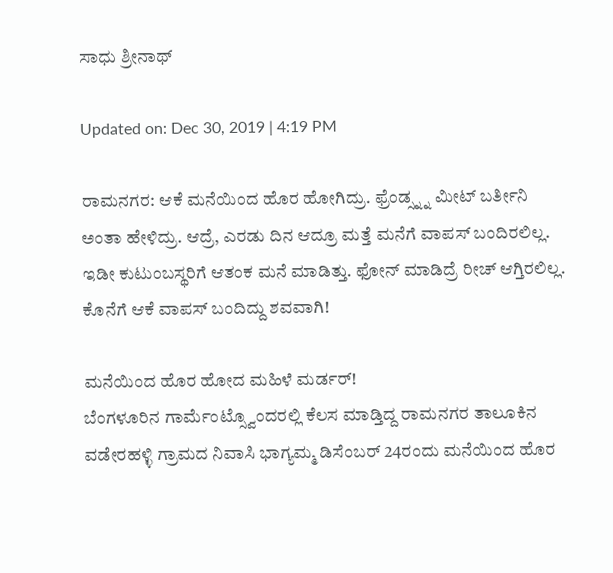ಸಾಧು ಶ್ರೀನಾಥ್

Updated on: Dec 30, 2019 | 4:19 PM

ರಾಮನಗರ: ಆಕೆ ಮನೆಯಿಂದ ಹೊರ ಹೋಗಿದ್ರು. ಫ್ರೆಂಡ್ಸ್ನ್ನ ಮೀಟ್ ಬರ್ತೀನಿ ಅಂತಾ ಹೇಳಿದ್ರು. ಆದ್ರೆ, ಎರಡು ದಿನ ಆದ್ರೂ ಮತ್ತೆ ಮನೆಗೆ ವಾಪಸ್ ಬಂದಿರಲಿಲ್ಲ. ಇಡೀ ಕುಟುಂಬಸ್ಥರಿಗೆ ಆತಂಕ ಮನೆ ಮಾಡಿತ್ತು. ಫೋನ್ ಮಾಡಿದ್ರೆ ರೀಚ್ ಆಗ್ತಿರಲಿಲ್ಲ. ಕೊನೆಗೆ ಆಕೆ ವಾಪಸ್ ಬಂದಿದ್ದು ಶವವಾಗಿ!

ಮನೆಯಿಂದ ಹೊರ ಹೋದ ಮಹಿಳೆ ಮರ್ಡರ್!
ಬೆಂಗಳೂರಿನ ಗಾರ್ಮೆಂಟ್ಸ್ವೊಂದರಲ್ಲಿ ಕೆಲಸ ಮಾಡ್ತಿದ್ದ ರಾಮನಗರ ತಾಲೂಕಿನ ವಡೇರಹಳ್ಳಿ ಗ್ರಾಮದ ನಿವಾಸಿ ಭಾಗ್ಯಮ್ಮ ಡಿಸೆಂಬರ್ 24ರಂದು ಮನೆಯಿಂದ ಹೊರ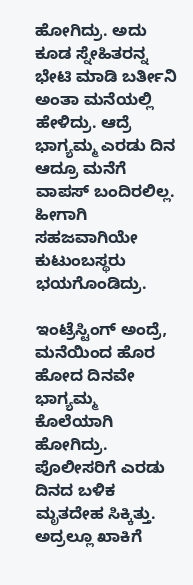ಹೋಗಿದ್ರು. ಅದು ಕೂಡ ಸ್ನೇಹಿತರನ್ನ ಭೇಟಿ ಮಾಡಿ ಬರ್ತೀನಿ ಅಂತಾ ಮನೆಯಲ್ಲಿ ಹೇಳಿದ್ರು. ಆದ್ರೆ ಭಾಗ್ಯಮ್ಮ ಎರಡು ದಿನ ಆದ್ರೂ ಮನೆಗೆ ವಾಪಸ್ ಬಂದಿರಲಿಲ್ಲ. ಹೀಗಾಗಿ ಸಹಜವಾಗಿಯೇ ಕುಟುಂಬಸ್ಥರು ಭಯಗೊಂಡಿದ್ರು.

ಇಂಟ್ರೆಸ್ಟಿಂಗ್ ಅಂದ್ರೆ, ಮನೆಯಿಂದ ಹೊರ ಹೋದ ದಿನವೇ ಭಾಗ್ಯಮ್ಮ ಕೊಲೆಯಾಗಿ ಹೋಗಿದ್ರು. ಪೊಲೀಸರಿಗೆ ಎರಡು ದಿನದ ಬಳಿಕ ಮೃತದೇಹ ಸಿಕ್ಕಿತ್ತು. ಅದ್ರಲ್ಲೂ ಖಾಕಿಗೆ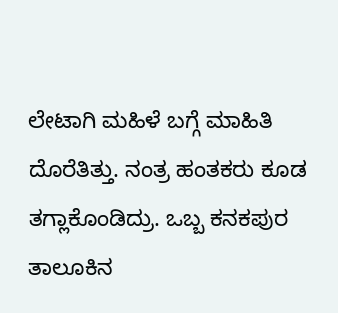ಲೇಟಾಗಿ ಮಹಿಳೆ ಬಗ್ಗೆ ಮಾಹಿತಿ ದೊರೆತಿತ್ತು. ನಂತ್ರ ಹಂತಕರು ಕೂಡ ತಗ್ಲಾಕೊಂಡಿದ್ರು. ಒಬ್ಬ ಕನಕಪುರ ತಾಲೂಕಿನ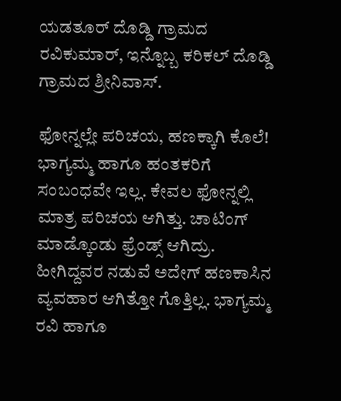ಯಡತೂರ್ ದೊಡ್ಡಿ ಗ್ರಾಮದ ರವಿಕುಮಾರ್, ಇನ್ನೊಬ್ಬ ಕರಿಕಲ್ ದೊಡ್ಡಿ ಗ್ರಾಮದ ಶ್ರೀನಿವಾಸ್.

ಫೋನ್ನಲ್ಲೇ ಪರಿಚಯ, ಹಣಕ್ಕಾಗಿ ಕೊಲೆ!
ಭಾಗ್ಯಮ್ಮ ಹಾಗೂ ಹಂತಕರಿಗೆ ಸಂಬಂಧವೇ ಇಲ್ಲ. ಕೇವಲ ಫೋನ್ನಲ್ಲಿ ಮಾತ್ರ ಪರಿಚಯ ಆಗಿತ್ತು. ಚಾಟಿಂಗ್ ಮಾಡ್ಕೊಂಡು ಫ್ರೆಂಡ್ಸ್ ಆಗಿದ್ರು. ಹೀಗಿದ್ದವರ ನಡುವೆ ಅದೇಗ್ ಹಣಕಾಸಿನ ವ್ಯವಹಾರ ಆಗಿತ್ತೋ ಗೊತ್ತಿಲ್ಲ. ಭಾಗ್ಯಮ್ಮ ರವಿ ಹಾಗೂ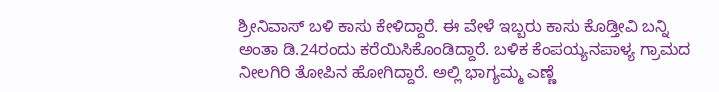ಶ್ರೀನಿವಾಸ್ ಬಳಿ ಕಾಸು ಕೇಳಿದ್ದಾರೆ. ಈ ವೇಳೆ ಇಬ್ಬರು ಕಾಸು ಕೊಡ್ತೀವಿ ಬನ್ನಿ ಅಂತಾ ಡಿ.24ರಂದು ಕರೆಯಿಸಿಕೊಂಡಿದ್ದಾರೆ. ಬಳಿಕ ಕೆಂಪಯ್ಯನಪಾಳ್ಯ ಗ್ರಾಮದ ನೀಲಗಿರಿ ತೋಪಿನ ಹೋಗಿದ್ದಾರೆ. ಅಲ್ಲಿ ಭಾಗ್ಯಮ್ಮ ಎಣ್ಣೆ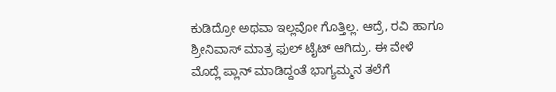ಕುಡಿದ್ರೋ ಅಥವಾ ಇಲ್ಲವೋ ಗೊತ್ತಿಲ್ಲ. ಆದ್ರೆ, ರವಿ ಹಾಗೂ ಶ್ರೀನಿವಾಸ್ ಮಾತ್ರ ಫುಲ್ ಟೈಟ್ ಆಗಿದ್ರು. ಈ ವೇಳೆ ಮೊದ್ಲೆ ಪ್ಲಾನ್ ಮಾಡಿದ್ದಂತೆ ಭಾಗ್ಯಮ್ಮನ ತಲೆಗೆ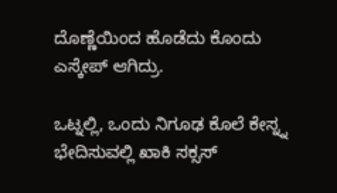ದೊಣ್ಣೆಯಿಂದ ಹೊಡೆದು ಕೊಂದು ಎಸ್ಕೇಪ್ ಆಗಿದ್ರು.

ಒಟ್ನಲ್ಲಿ, ಒಂದು ನಿಗೂಢ ಕೊಲೆ ಕೇಸ್ನ್ನ ಭೇದಿಸುವಲ್ಲಿ ಖಾಕಿ ಸಕ್ಸಸ್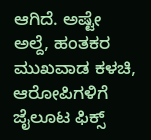ಆಗಿದೆ. ಅಷ್ಟೇ ಅಲ್ದೆ, ಹಂತಕರ ಮುಖವಾಡ ಕಳಚಿ, ಆರೋಪಿಗಳಿಗೆ ಜೈಲೂಟ ಫಿಕ್ಸ್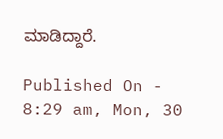ಮಾಡಿದ್ದಾರೆ.

Published On - 8:29 am, Mon, 30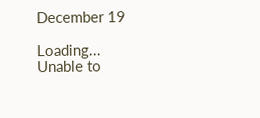December 19

Loading...
Unable to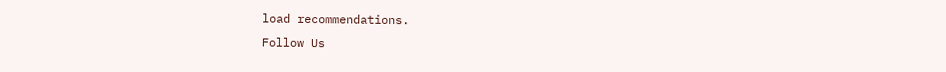load recommendations.
Follow Us